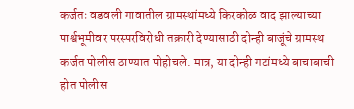कर्जतः वडवली गावातील ग्रामस्थांमध्ये किरकोळ वाद झाल्याच्या पार्श्वभूमीवर परस्परविरोधी तक्रारी देण्यासाठी दोन्ही बाजूंचे ग्रामस्थ कर्जत पोलीस ठाण्यात पोहोचले. मात्र, या दोन्ही गटांमध्ये बाचाबाची होत पोलीस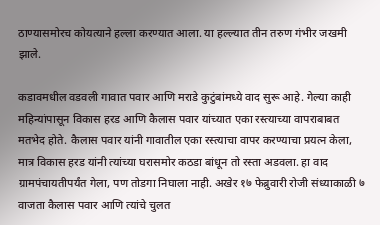ठाण्यासमोरच कोयत्याने हल्ला करण्यात आला. या हल्ल्यात तीन तरुण गंभीर जखमी झाले.

कडावमधील वडवली गावात पवार आणि मराडे कुटुंबांमध्ये वाद सुरू आहे. गेल्या काही महिन्यांपासून विकास हरड आणि कैलास पवार यांच्यात एका रस्त्याच्या वापराबाबत मतभेद होते. कैलास पवार यांनी गावातील एका रस्त्याचा वापर करण्याचा प्रयत्न केला, मात्र विकास हरड यांनी त्यांच्या घरासमोर कठडा बांधून तो रस्ता अडवला. हा वाद ग्रामपंचायतीपर्यंत गेला, पण तोडगा निघाला नाही. अखेर १७ फेब्रुवारी रोजी संध्याकाळी ७ वाजता कैलास पवार आणि त्यांचे चुलत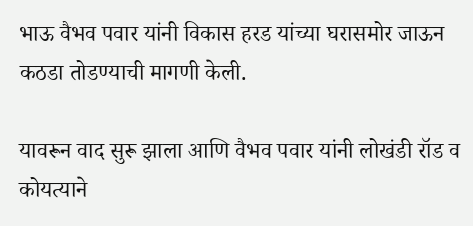भाऊ वैभव पवार यांनी विकास हरड यांच्या घरासमोर जाऊन कठडा तोडण्याची मागणी केली.

यावरून वाद सुरू झाला आणि वैभव पवार यांनी लोखंडी रॉड व कोयत्याने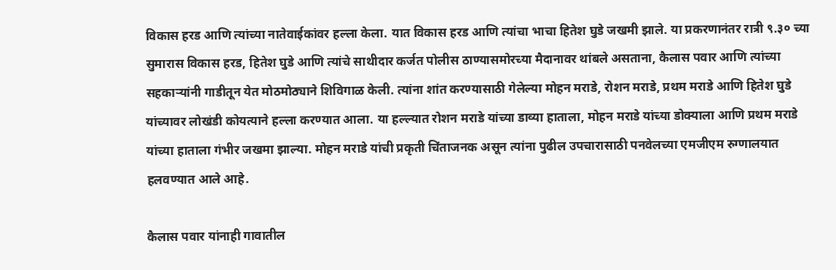विकास हरड आणि त्यांच्या नातेवाईकांवर हल्ला केला. यात विकास हरड आणि त्यांचा भाचा हितेश घुडे जखमी झाले. या प्रकरणानंतर रात्री ९.३० च्या सुमारास विकास हरड, हितेश घुडे आणि त्यांचे साथीदार कर्जत पोलीस ठाण्यासमोरच्या मैदानावर थांबले असताना, कैलास पवार आणि त्यांच्या सहकाऱ्यांनी गाडीतून येत मोठमोठ्याने शिविगाळ केली. त्यांना शांत करण्यासाठी गेलेल्या मोहन मराडे, रोशन मराडे, प्रथम मराडे आणि हितेश घुडे यांच्यावर लोखंडी कोयत्याने हल्ला करण्यात आला. या हल्ल्यात रोशन मराडे यांच्या डाव्या हाताला, मोहन मराडे यांच्या डोक्याला आणि प्रथम मराडे यांच्या हाताला गंभीर जखमा झाल्या. मोहन मराडे यांची प्रकृती चिंताजनक असून त्यांना पुढील उपचारासाठी पनवेलच्या एमजीएम रुग्णालयात हलवण्यात आले आहे.

कैलास पवार यांनाही गावातील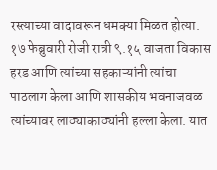रस्त्याच्या वादावरून धमक्या मिळत होत्या. १७ फेब्रुवारी रोजी रात्री ९.१५ वाजता विकास हरड आणि त्यांच्या सहकाऱ्यांनी त्यांचा पाठलाग केला आणि शासकीय भवनाजवळ त्यांच्यावर लाठ्याकाठ्यांनी हल्ला केला. यात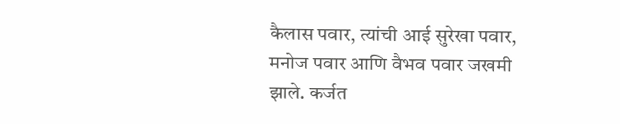कैलास पवार, त्यांची आई सुरेखा पवार, मनोज पवार आणि वैभव पवार जखमी झाले. कर्जत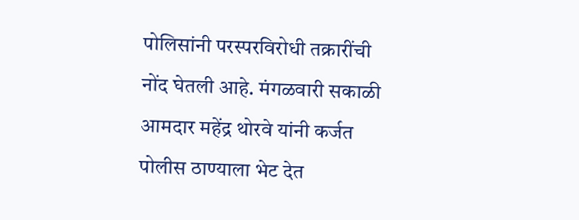पोलिसांनी परस्परविरोधी तक्रारींची नोंद घेतली आहे. मंगळवारी सकाळी आमदार महेंद्र थोरवे यांनी कर्जत पोलीस ठाण्याला भेट देत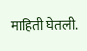माहिती घेतली.